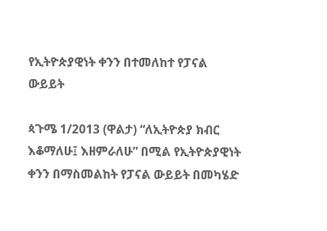የኢትዮጵያዊነት ቀንን በተመለከተ የፓናል ውይይት

ጳጉሜ 1/2013 (ዋልታ) “ለኢትዮጵያ ክብር እቆማለሁ፤ እዘምራለሁ” በሚል የኢትዮጵያዊነት ቀንን በማስመልከት የፓናል ውይይት በመካሄድ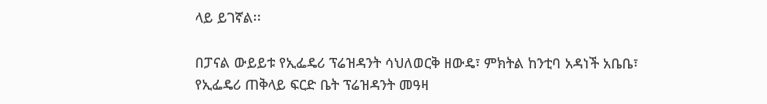ላይ ይገኛል፡፡

በፓናል ውይይቱ የኢፌዴሪ ፕሬዝዳንት ሳህለወርቅ ዘውዴ፣ ምክትል ከንቲባ አዳነች አቤቤ፣ የኢፌዴሪ ጠቅላይ ፍርድ ቤት ፕሬዝዳንት መዓዛ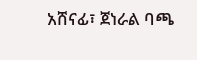አሸናፊ፣ ጀነራል ባጫ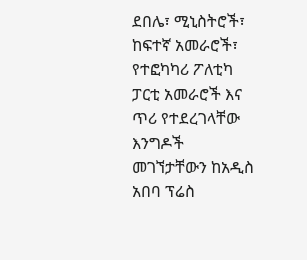ደበሌ፣ ሚኒስትሮች፣ ከፍተኛ አመራሮች፣ የተፎካካሪ ፖለቲካ ፓርቲ አመራሮች እና ጥሪ የተደረገላቸው እንግዶች መገኘታቸውን ከአዲስ አበባ ፕሬስ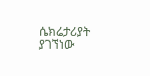ሴክሬታሪያት ያገኘነው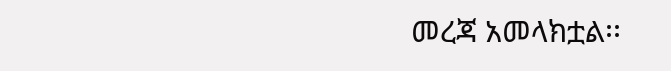መረጃ አመላክቷል፡፡